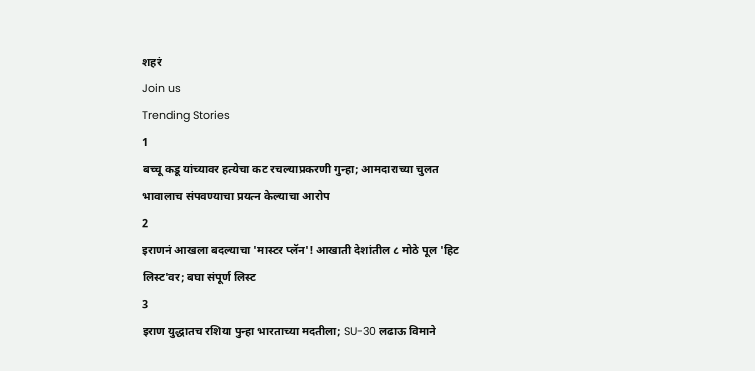शहरं
Join us
Trending Stories
1
बच्चू कडू यांच्यावर हत्येचा कट रचल्याप्रकरणी गुन्हा; आमदाराच्या चुलत भावालाच संपवण्याचा प्रयत्न केल्याचा आरोप
2
इराणनं आखला बदल्याचा 'मास्टर प्लॅन'! आखाती देशांतील ८ मोठे पूल 'हिट लिस्ट'वर; बघा संपूर्ण लिस्ट
3
इराण युद्धातच रशिया पुन्हा भारताच्या मदतीला; SU-30 लढाऊ विमाने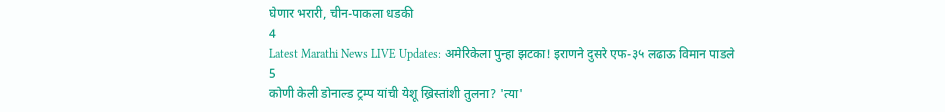घेणार भरारी, चीन-पाकला धडकी
4
Latest Marathi News LIVE Updates: अमेरिकेला पुन्हा झटका! इराणने दुसरे एफ-३५ लढाऊ विमान पाडले
5
कोणी केली डोनाल्ड ट्रम्प यांची येशू ख्रिस्तांशी तुलना? 'त्या'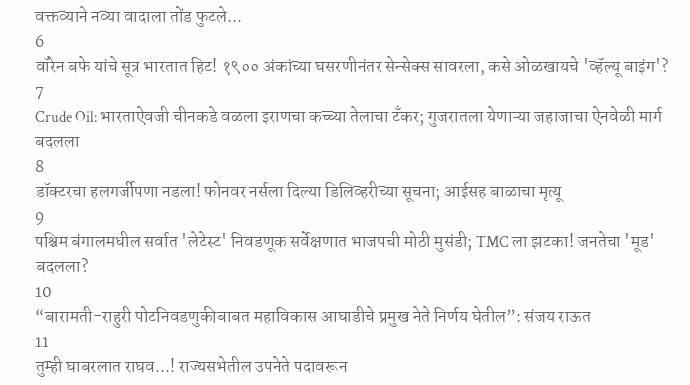वक्तव्याने नव्या वादाला तोंड फुटले...
6
वॉरेन बफे यांचे सूत्र भारतात हिट! १९०० अंकांच्या घसरणीनंतर सेन्सेक्स सावरला, कसे ओळखायचे 'व्हॅल्यू बाइंग'?
7
Crude Oil: भारताऐवजी चीनकडे वळला इराणचा कच्च्या तेलाचा टँकर; गुजरातला येणाऱ्या जहाजाचा ऐनवेळी मार्ग बदलला
8
डॉक्टरचा हलगर्जीपणा नडला! फोनवर नर्सला दिल्या डिलिव्हरीच्या सूचना; आईसह बाळाचा मृत्यू
9
पश्चिम बंगालमधील सर्वात 'लेटेस्ट' निवडणूक सर्वेक्षणात भाजपची मोठी मुसंडी; TMC ला झटका! जनतेचा 'मूड' बदलला?
10
“बारामती-राहुरी पोटनिवडणुकीबाबत महाविकास आघाडीचे प्रमुख नेते निर्णय घेतील”: संजय राऊत
11
तुम्ही घाबरलात राघव...! राज्यसभेतील उपनेते पदावरून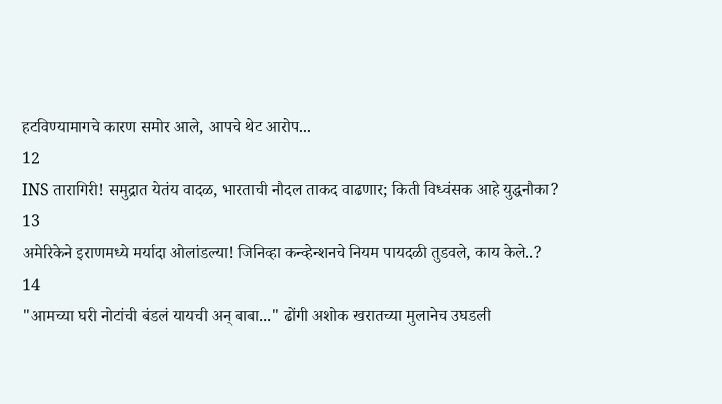हटविण्यामागचे कारण समोर आले, आपचे थेट आरोप...
12
INS तारागिरी! समुद्रात येतंय वादळ, भारताची नौदल ताकद वाढणार; किती विध्वंसक आहे युद्धनौका?
13
अमेरिकेने इराणमध्ये मर्यादा ओलांडल्या! जिनिव्हा कन्व्हेन्शनचे नियम पायदळी तुडवले, काय केले..?
14
"आमच्या घरी नोटांची बंडलं यायची अन् बाबा..." ढोंगी अशोक खरातच्या मुलानेच उघडली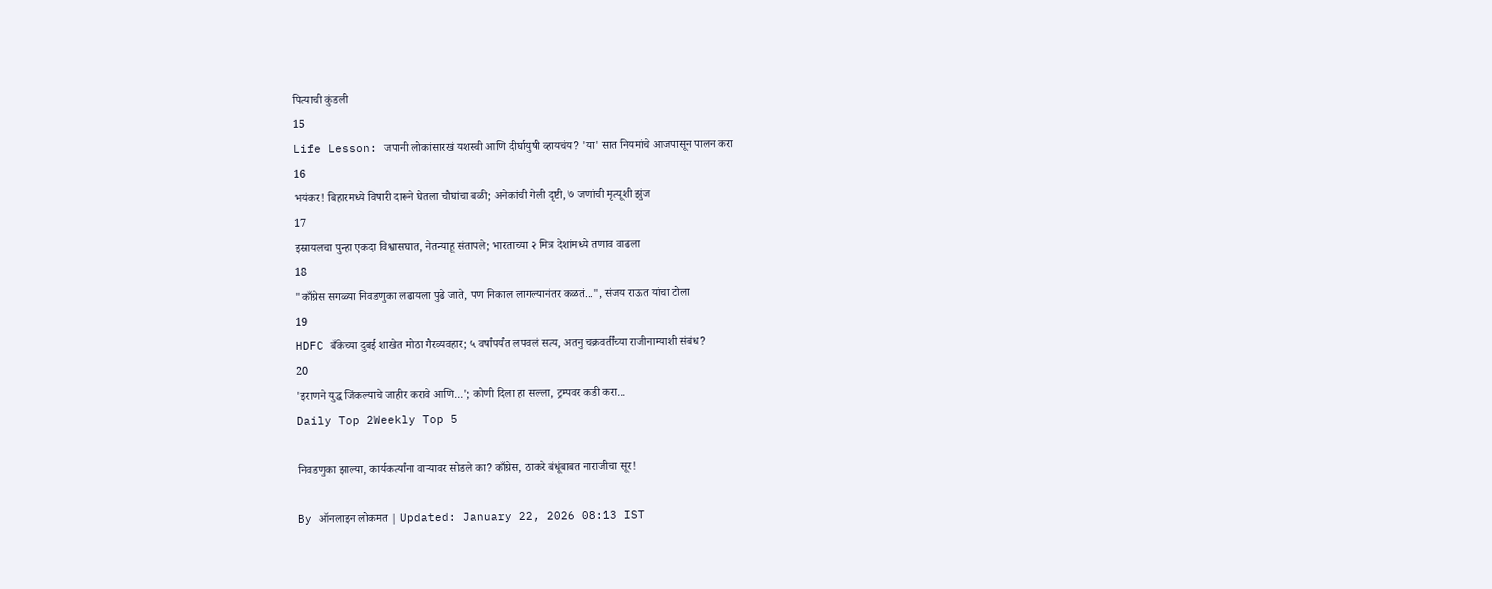पित्याची कुंडली
15
Life Lesson: जपानी लोकांसारखं यशस्वी आणि दीर्घायुषी व्हायचंय? 'या' सात नियमांचे आजपासून पालन करा
16
भयंकर! बिहारमध्ये विषारी दारूने घेतला चौघांचा बळी; अनेकांची गेली दृष्टी, ७ जणांची मृत्यूशी झुंज
17
इस्रायलचा पुन्हा एकदा विश्वासघात, नेतन्याहू संतापले; भारताच्या २ मित्र देशांमध्ये तणाव वाढला
18
"काँग्रेस सगळ्या निवडणुका लढायला पुढे जाते, पण निकाल लागल्यानंतर कळतं...", संजय राऊत यांचा टोला
19
HDFC बँकेच्या दुबई शाखेत मोठा गैरव्यवहार; ५ वर्षांपर्यंत लपवलं सत्य, अतनु चक्रवर्तींच्या राजीनाम्याशी संबंध?
20
'इराणने युद्ध जिंकल्याचे जाहीर करावे आणि...'; कोणी दिला हा सल्ला, ट्रम्पवर कडी करा...
Daily Top 2Weekly Top 5

निवडणुका झाल्या, कार्यकर्त्यांना वाऱ्यावर सोडले का? काँग्रेस, ठाकरे बंधूंबाबत नाराजीचा सूर!

By ऑनलाइन लोकमत | Updated: January 22, 2026 08:13 IST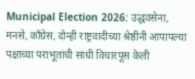Municipal Election 2026: उद्धवसेना, मनसे, काँग्रेस, दोन्ही राष्ट्रवादीच्या श्रेष्ठींनी आपापल्या पक्षाच्या पराभूतांची साधी विचारपूस केली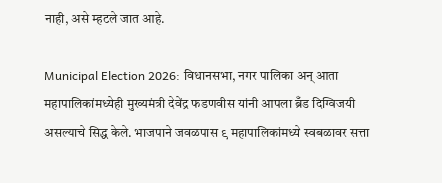नाही, असे म्हटले जात आहे.

Municipal Election 2026: विधानसभा, नगर पालिका अन् आता महापालिकांमध्येही मुख्यमंत्री देवेंद्र फडणवीस यांनी आपला ब्रँड दिग्विजयी असल्याचे सिद्ध केले. भाजपाने जवळपास ९ महापालिकांमध्ये स्वबळावर सत्ता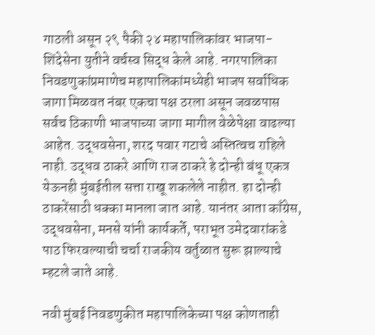गाठली असून २९ पैकी २४ महापालिकांवर भाजपा-शिंदेसेना युतीने वर्चस्व सिद्ध केले आहे. नगरपालिका निवडणुकांप्रमाणेच महापालिकांमध्येही भाजप सर्वाधिक जागा मिळवत नंबर एकचा पक्ष ठरला असून जवळपास सर्वच ठिकाणी भाजपाच्या जागा मागील वेळेपेक्षा वाढल्या आहेत. उद्धवसेना, शरद पवार गटाचे अस्तित्वच राहिले नाही. उद्धव ठाकरे आणि राज ठाकरे हे दोन्ही बंधू एकत्र येऊनही मुंबईतील सत्ता राखू शकलेले नाहीत. हा दोन्ही ठाकरेंसाठी धक्का मानला जात आहे. यानंतर आता काँग्रेस, उद्धवसेना, मनसे यांनी कार्यकर्ते, पराभूत उमेदवारांकडे पाठ फिरवल्याची चर्चा राजकीय वर्तुळात सुरू झाल्याचे म्हटले जाते आहे.

नवी मुंबई निवडणुकीत महापालिकेच्या पक्ष कोणताही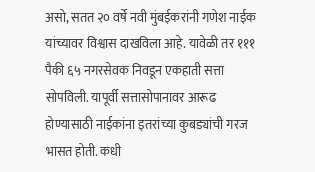असो, सतत २० वर्षे नवी मुंबईकरांनी गणेश नाईक यांच्यावर विश्वास दाखविला आहे. यावेळी तर १११ पैकी ६५ नगरसेवक निवडून एकहाती सत्ता सोपविली. यापूर्वी सत्तासोपानावर आरूढ होण्यासाठी नाईकांना इतरांच्या कुबड्यांची गरज भासत होती. कधी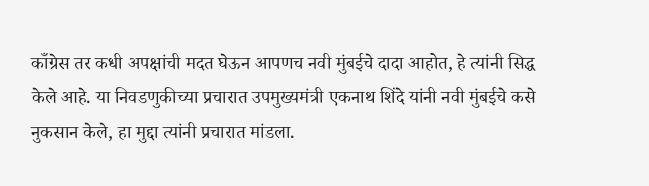काँग्रेस तर कधी अपक्षांची मदत घेऊन आपणच नवी मुंबईचे दादा आहोत, हे त्यांनी सिद्ध केले आहे. या निवडणुकीच्या प्रचारात उपमुख्यमंत्री एकनाथ शिंदे यांनी नवी मुंबईचे कसे नुकसान केले, हा मुद्दा त्यांनी प्रचारात मांडला.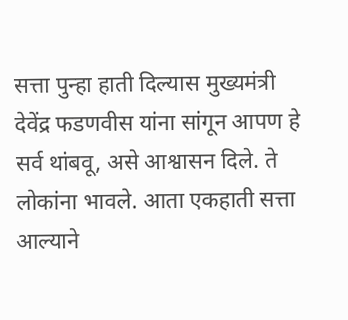सत्ता पुन्हा हाती दिल्यास मुख्यमंत्री देवेंद्र फडणवीस यांना सांगून आपण हे सर्व थांबवू, असे आश्वासन दिले. ते लोकांना भावले. आता एकहाती सत्ता आल्याने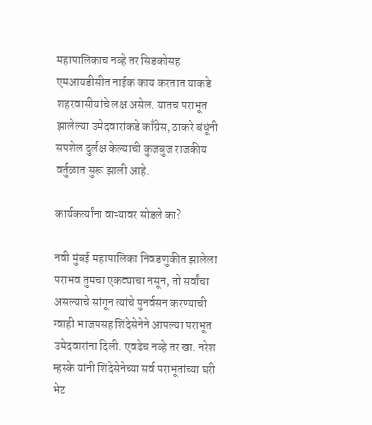महापालिकाच नव्हे तर सिडकोसह एमआयडीसीत नाईक काय करतात याकडे शहरवासीयांचे लक्ष असेल. यातच पराभूत झालेल्या उमेदवारांकडे काँग्रेस, ठाकरे बंधूंनी सपशेल दुर्लक्ष केल्याची कुजबुज राजकीय वर्तुळात सुरू झाली आहे.

कार्यकर्त्यांना वाऱ्यावर सोडले का?

नवी मुंबई महापालिका निवडणुकीत झालेला पराभव तुमचा एकट्याचा नसून, तो सर्वांचा असल्याचे सांगून त्यांचे पुनर्वसन करण्याची ग्वाही भाजपसह शिंदेसेनेने आपल्या पराभूत उमेदवारांना दिली. एवढेच नव्हे तर खा. नरेश म्हस्के यांनी शिंदेसेनेच्या सर्व पराभूतांच्या घरी भेट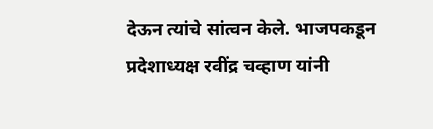देऊन त्यांचे सांत्वन केले. भाजपकडून प्रदेशाध्यक्ष रवींद्र चव्हाण यांनी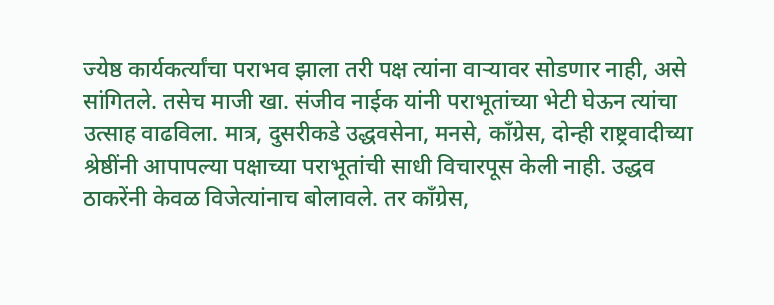ज्येष्ठ कार्यकर्त्यांचा पराभव झाला तरी पक्ष त्यांना वाऱ्यावर सोडणार नाही, असे सांगितले. तसेच माजी खा. संजीव नाईक यांनी पराभूतांच्या भेटी घेऊन त्यांचा उत्साह वाढविला. मात्र, दुसरीकडे उद्धवसेना, मनसे, काँग्रेस, दोन्ही राष्ट्रवादीच्या श्रेष्ठींनी आपापल्या पक्षाच्या पराभूतांची साधी विचारपूस केली नाही. उद्धव ठाकरेंनी केवळ विजेत्यांनाच बोलावले. तर काँग्रेस,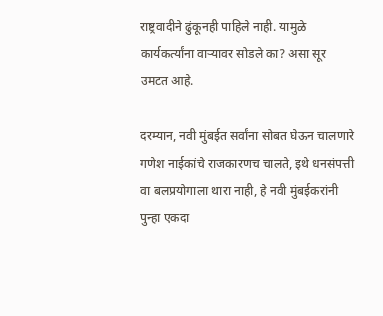राष्ट्रवादीने ढुंकूनही पाहिले नाही. यामुळे कार्यकर्त्यांना वाऱ्यावर सोडले का? असा सूर उमटत आहे.

दरम्यान, नवी मुंबईत सर्वांना सोबत घेऊन चालणारे गणेश नाईकांचे राजकारणच चालते, इथे धनसंपत्ती वा बलप्रयोगाला थारा नाही, हे नवी मुंबईकरांनी पुन्हा एकदा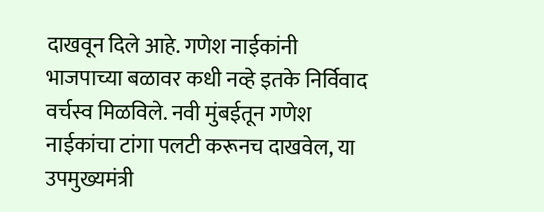दाखवून दिले आहे. गणेश नाईकांनी भाजपाच्या बळावर कधी नव्हे इतके निर्विवाद वर्चस्व मिळविले. नवी मुंबईतून गणेश नाईकांचा टांगा पलटी करूनच दाखवेल, या उपमुख्यमंत्री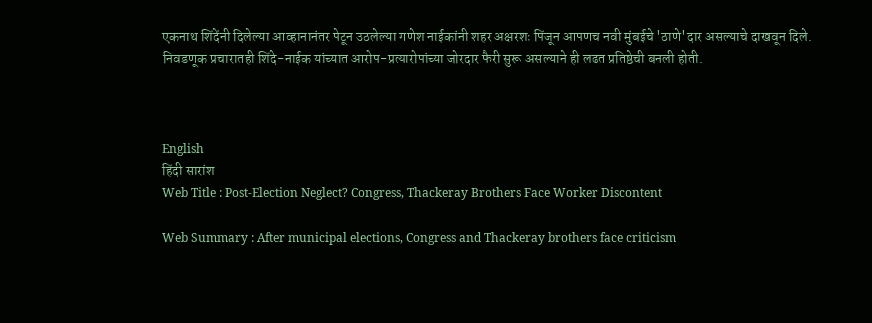एकनाथ शिंदेंनी दिलेल्या आव्हानानंतर पेटून उठलेल्या गणेश नाईकांनी शहर अक्षरशः पिंजून आपणच नवी मुंबईचे 'ठाणे'दार असल्याचे दाखवून दिले. निवडणूक प्रचारातही शिंदे-नाईक यांच्यात आरोप-प्रत्यारोपांच्या जोरदार फैरी सुरू असल्याने ही लढत प्रतिष्ठेची बनली होती.



English
हिंदी सारांश
Web Title : Post-Election Neglect? Congress, Thackeray Brothers Face Worker Discontent

Web Summary : After municipal elections, Congress and Thackeray brothers face criticism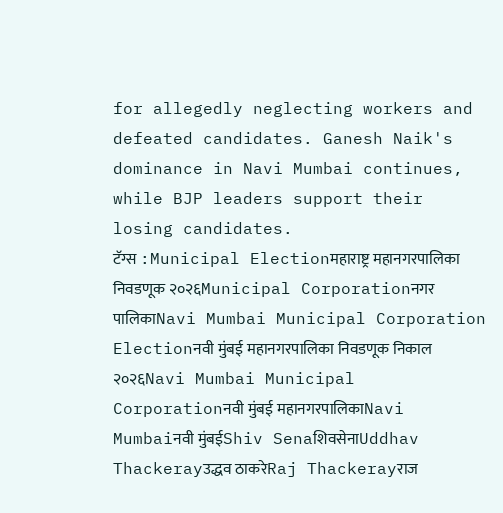for allegedly neglecting workers and defeated candidates. Ganesh Naik's dominance in Navi Mumbai continues, while BJP leaders support their losing candidates.
टॅग्स :Municipal Electionमहाराष्ट्र महानगरपालिका निवडणूक २०२६Municipal Corporationनगर पालिकाNavi Mumbai Municipal Corporation Electionनवी मुंबई महानगरपालिका निवडणूक निकाल २०२६Navi Mumbai Municipal Corporationनवी मुंबई महानगरपालिकाNavi Mumbaiनवी मुंबईShiv SenaशिवसेनाUddhav Thackerayउद्धव ठाकरेRaj Thackerayराज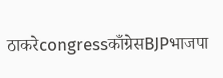ठाकरेcongressकाँग्रेसBJPभाजपा